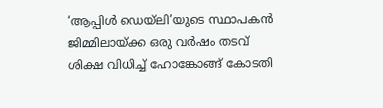‘ആപ്പിള്‍ ഡെയ്‌ലി’യുടെ സ്ഥാപകന്‍ ജിമ്മിലായ്ക്ക ഒരു വര്‍ഷം തടവ് ശിക്ഷ വിധിച്ച് ഹോങ്കോങ്ങ് കോടതി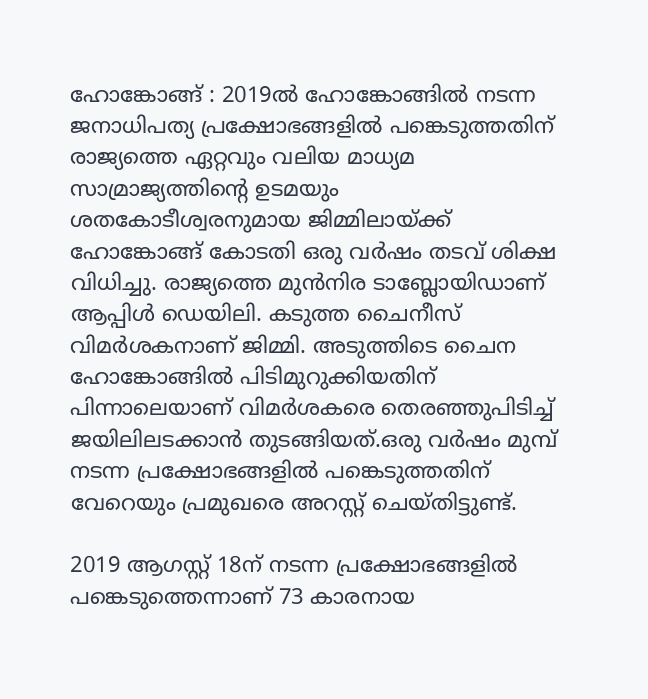ഹോങ്കോങ്ങ് : 2019ല്‍ ഹോങ്കോങ്ങില്‍ നടന്ന ജനാധിപത്യ പ്രക്ഷോഭങ്ങളില്‍ പങ്കെടുത്തതിന് രാജ്യത്തെ ഏറ്റവും വലിയ മാധ്യമ സാമ്രാജ്യത്തിന്റെ ഉടമയും ശതകോടീശ്വരനുമായ ജിമ്മിലായ്ക്ക് ഹോങ്കോങ്ങ് കോടതി ഒരു വര്‍ഷം തടവ് ശിക്ഷ വിധിച്ചു. രാജ്യത്തെ മുന്‍നിര ടാബ്ലോയിഡാണ് ആപ്പിള്‍ ഡെയിലി. കടുത്ത ചൈനീസ് വിമര്‍ശകനാണ് ജിമ്മി. അടുത്തിടെ ചൈന ഹോങ്കോങ്ങില്‍ പിടിമുറുക്കിയതിന് പിന്നാലെയാണ് വിമര്‍ശകരെ തെരഞ്ഞുപിടിച്ച് ജയിലിലടക്കാന്‍ തുടങ്ങിയത്.ഒരു വര്‍ഷം മുമ്പ് നടന്ന പ്രക്ഷോഭങ്ങളില്‍ പങ്കെടുത്തതിന് വേറെയും പ്രമുഖരെ അറസ്റ്റ് ചെയ്തിട്ടുണ്ട്.

2019 ആഗസ്റ്റ് 18ന് നടന്ന പ്രക്ഷോഭങ്ങളില്‍ പങ്കെടുത്തെന്നാണ് 73 കാരനായ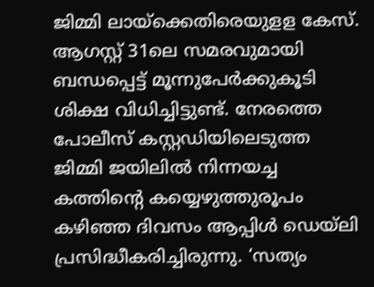ജിമ്മി ലായ്‌ക്കെതിരെയുളള കേസ്. ആഗസ്റ്റ് 31ലെ സമരവുമായി ബന്ധപ്പെട്ട് മൂന്നുപേര്‍ക്കുകൂടി ശിക്ഷ വിധിച്ചിട്ടുണ്ട്. നേരത്തെ പോലീസ് കസ്റ്റഡിയിലെടുത്ത ജിമ്മി ജയിലില്‍ നിന്നയച്ച കത്തിന്റെ കയ്യെഴുത്തുരൂപം കഴിഞ്ഞ ദിവസം ആപ്പിള്‍ ഡെയ്‌ലി പ്രസിദ്ധീകരിച്ചിരുന്നു. ‘സത്യം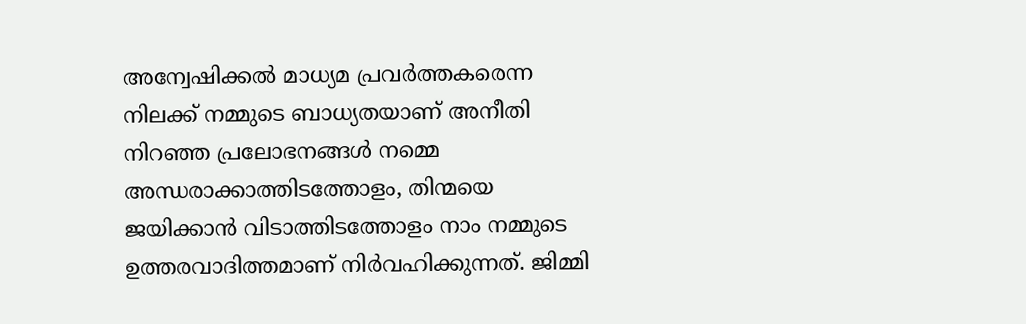അന്വേഷിക്കല്‍ മാധ്യമ പ്രവര്‍ത്തകരെന്ന നിലക്ക് നമ്മുടെ ബാധ്യതയാണ് അനീതി നിറഞ്ഞ പ്രലോഭനങ്ങള്‍ നമ്മെ അന്ധരാക്കാത്തിടത്തോളം, തിന്മയെ ജയിക്കാന്‍ വിടാത്തിടത്തോളം നാം നമ്മുടെ ഉത്തരവാദിത്തമാണ് നിര്‍വഹിക്കുന്നത്. ജിമ്മി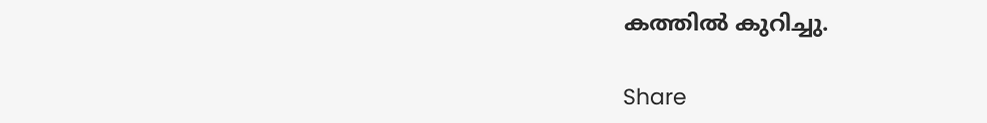കത്തില്‍ കുറിച്ചു.

Share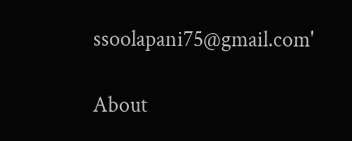ssoolapani75@gmail.com'

About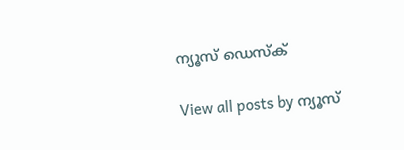ന്യൂസ് ഡെസ്ക്

View all posts by ന്യൂസ്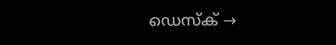ഡെസ്ക് →